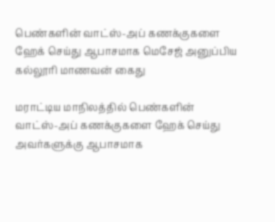பெண்களின் வாட்ஸ்-அப் கணக்குகளை ஹேக் செய்து ஆபாசமாக மெசேஜ் அனுப்பிய கல்லூரி மாணவன் கைது

மராட்டிய மாநிலத்தில் பெண்களின் வாட்ஸ்-அப் கணக்குகளை ஹேக் செய்து அவர்களுக்கு ஆபாசமாக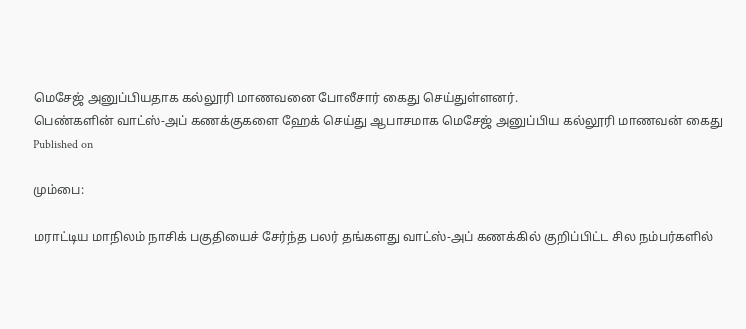மெசேஜ் அனுப்பியதாக கல்லூரி மாணவனை போலீசார் கைது செய்துள்ளனர்.
பெண்களின் வாட்ஸ்-அப் கணக்குகளை ஹேக் செய்து ஆபாசமாக மெசேஜ் அனுப்பிய கல்லூரி மாணவன் கைது
Published on

மும்பை:

மராட்டிய மாநிலம் நாசிக் பகுதியைச் சேர்ந்த பலர் தங்களது வாட்ஸ்-அப் கணக்கில் குறிப்பிட்ட சில நம்பர்களில்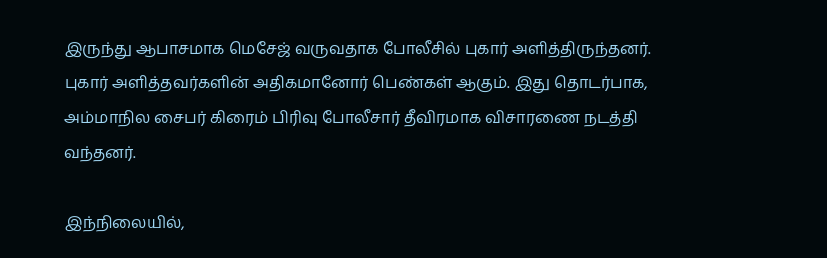இருந்து ஆபாசமாக மெசேஜ் வருவதாக போலீசில் புகார் அளித்திருந்தனர். புகார் அளித்தவர்களின் அதிகமானோர் பெண்கள் ஆகும். இது தொடர்பாக, அம்மாநில சைபர் கிரைம் பிரிவு போலீசார் தீவிரமாக விசாரணை நடத்தி வந்தனர்.

இந்நிலையில்,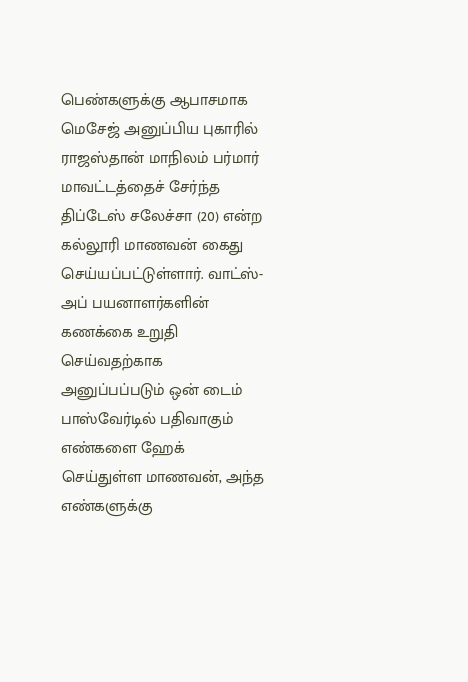பெண்களுக்கு ஆபாசமாக மெசேஜ் அனுப்பிய புகாரில் ராஜஸ்தான் மாநிலம் பர்மார் மாவட்டத்தைச் சேர்ந்த திப்டேஸ் சலேச்சா (20) என்ற கல்லூரி மாணவன் கைது செய்யப்பட்டுள்ளார். வாட்ஸ்-அப் பயனாளர்களின் கணக்கை உறுதி செய்வதற்காக அனுப்பப்படும் ஒன் டைம் பாஸ்வேர்டில் பதிவாகும் எண்களை ஹேக் செய்துள்ள மாணவன், அந்த எண்களுக்கு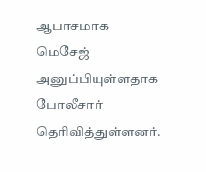ஆபாசமாக மெசேஜ் அனுப்பியுள்ளதாக போலீசார் தெரிவித்துள்ளனர்.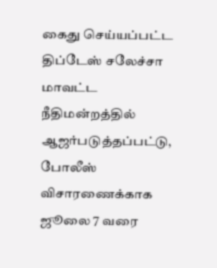கைது செய்யப்பட்ட திப்டேஸ் சலேச்சா மாவட்ட நீதிமன்றத்தில் ஆஜர்படுத்தப்பட்டு, போலீஸ் விசாரணைக்காக ஜூலை 7 வரை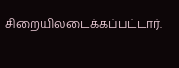சிறையிலடைக்கப்பட்டார்.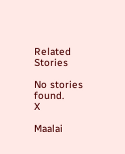Related Stories

No stories found.
X

Maalai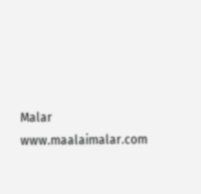Malar
www.maalaimalar.com